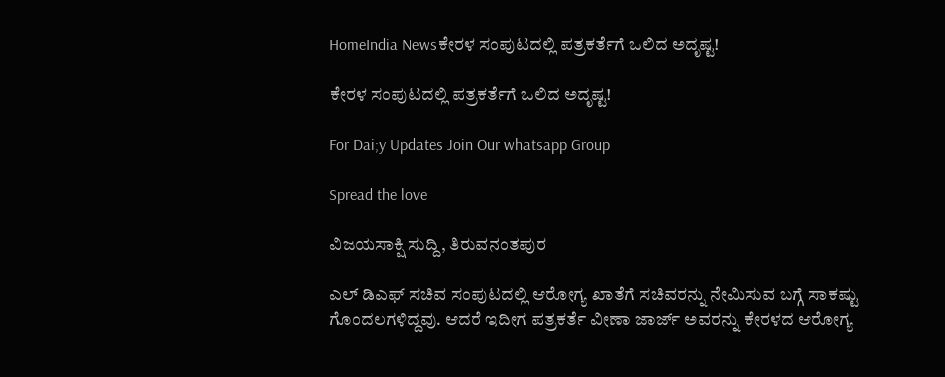HomeIndia Newsಕೇರಳ ಸಂಪುಟದಲ್ಲಿ ಪತ್ರಕರ್ತೆಗೆ ಒಲಿದ ಅದೃಷ್ಟ!

ಕೇರಳ ಸಂಪುಟದಲ್ಲಿ ಪತ್ರಕರ್ತೆಗೆ ಒಲಿದ ಅದೃಷ್ಟ!

For Dai;y Updates Join Our whatsapp Group

Spread the love

ವಿಜಯಸಾಕ್ಷಿ ಸುದ್ದಿ, ತಿರುವನಂತಪುರ

ಎಲ್ ಡಿಎಫ್ ಸಚಿವ ಸಂಪುಟದಲ್ಲಿ ಆರೋಗ್ಯ ಖಾತೆಗೆ ಸಚಿವರನ್ನು ನೇಮಿಸುವ ಬಗ್ಗೆ ಸಾಕಷ್ಟು ಗೊಂದಲಗಳಿದ್ದವು. ಆದರೆ ಇದೀಗ ಪತ್ರಕರ್ತೆ ವೀಣಾ ಜಾರ್ಜ್ ಅವರನ್ನು ಕೇರಳದ ಆರೋಗ್ಯ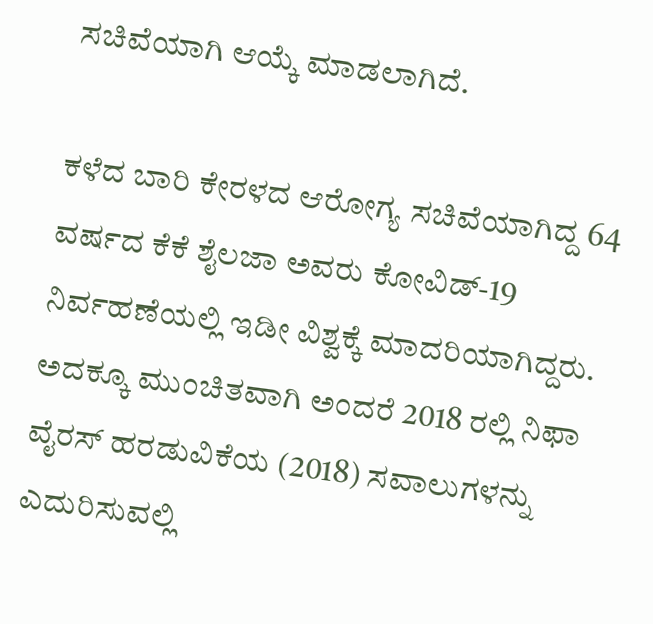ಸಚಿವೆಯಾಗಿ ಆಯ್ಕೆ ಮಾಡಲಾಗಿದೆ.

ಕಳೆದ ಬಾರಿ ಕೇರಳದ ಆರೋಗ್ಯ ಸಚಿವೆಯಾಗಿದ್ದ 64 ವರ್ಷದ ಕೆಕೆ ಶೈಲಜಾ ಅವರು ಕೋವಿಡ್-19 ನಿರ್ವಹಣೆಯಲ್ಲಿ ಇಡೀ ವಿಶ್ವಕ್ಕೆ ಮಾದರಿಯಾಗಿದ್ದರು. ಅದಕ್ಕೂ ಮುಂಚಿತವಾಗಿ ಅಂದರೆ 2018 ರಲ್ಲಿ ನಿಫಾ ವೈರಸ್ ಹರಡುವಿಕೆಯ (2018) ಸವಾಲುಗಳನ್ನು ಎದುರಿಸುವಲ್ಲಿ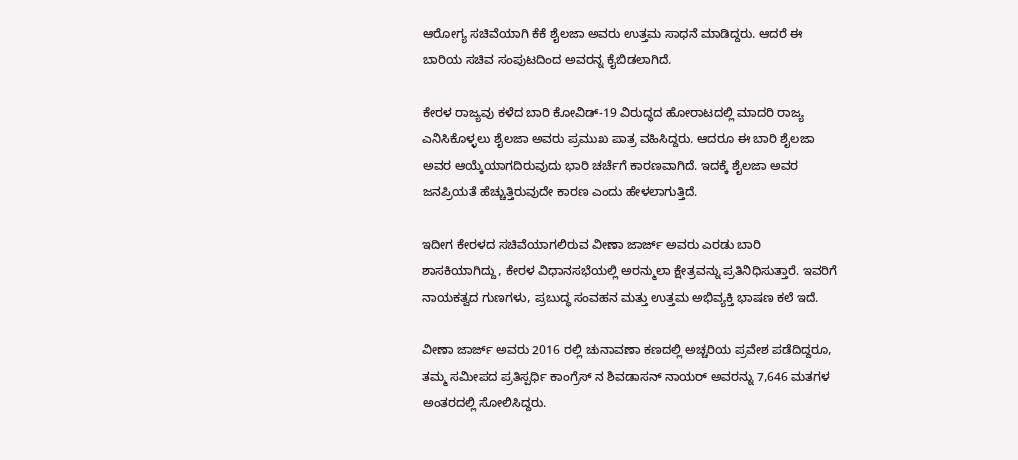ಆರೋಗ್ಯ ಸಚಿವೆಯಾಗಿ ಕೆಕೆ ಶೈಲಜಾ ಅವರು ಉತ್ತಮ ಸಾಧನೆ ಮಾಡಿದ್ದರು. ಆದರೆ ಈ ಬಾರಿಯ ಸಚಿವ ಸಂಪುಟದಿಂದ ಅವರನ್ನ ಕೈಬಿಡಲಾಗಿದೆ.

ಕೇರಳ ರಾಜ್ಯವು ಕಳೆದ ಬಾರಿ ಕೋವಿಡ್-19 ವಿರುದ್ಧದ ಹೋರಾಟದಲ್ಲಿ ಮಾದರಿ ರಾಜ್ಯ ಎನಿಸಿಕೊಳ್ಳಲು ಶೈಲಜಾ ಅವರು ಪ್ರಮುಖ ಪಾತ್ರ ವಹಿಸಿದ್ದರು. ಆದರೂ ಈ ಬಾರಿ ಶೈಲಜಾ ಅವರ ಆಯ್ಕೆಯಾಗದಿರುವುದು ಭಾರಿ ಚರ್ಚೆಗೆ ಕಾರಣವಾಗಿದೆ. ಇದಕ್ಕೆ ಶೈಲಜಾ ಅವರ ಜನಪ್ರಿಯತೆ ಹೆಚ್ಚುತ್ತಿರುವುದೇ ಕಾರಣ ಎಂದು ಹೇಳಲಾಗುತ್ತಿದೆ.

ಇದೀಗ ಕೇರಳದ ಸಚಿವೆಯಾಗಲಿರುವ ವೀಣಾ ಜಾರ್ಜ್ ಅವರು ಎರಡು ಬಾರಿ ಶಾಸಕಿಯಾಗಿದ್ದು, ಕೇರಳ ವಿಧಾನಸಭೆಯಲ್ಲಿ ಅರನ್ಮುಲಾ ಕ್ಷೇತ್ರವನ್ನು ಪ್ರತಿನಿಧಿಸುತ್ತಾರೆ. ಇವರಿಗೆ ನಾಯಕತ್ವದ ಗುಣಗಳು, ಪ್ರಬುದ್ಧ ಸಂವಹನ ಮತ್ತು ಉತ್ತಮ ಅಭಿವ್ಯಕ್ತಿ ಭಾಷಣ ಕಲೆ ಇದೆ.

ವೀಣಾ ಜಾರ್ಜ್ ಅವರು 2016 ರಲ್ಲಿ ಚುನಾವಣಾ ಕಣದಲ್ಲಿ ಅಚ್ಚರಿಯ ಪ್ರವೇಶ ಪಡೆದಿದ್ದರೂ, ತಮ್ಮ ಸಮೀಪದ ಪ್ರತಿಸ್ಪರ್ಧಿ ಕಾಂಗ್ರೆಸ್ ನ ಶಿವಡಾಸನ್ ನಾಯರ್ ಅವರನ್ನು 7,646 ಮತಗಳ ಅಂತರದಲ್ಲಿ ಸೋಲಿಸಿದ್ದರು.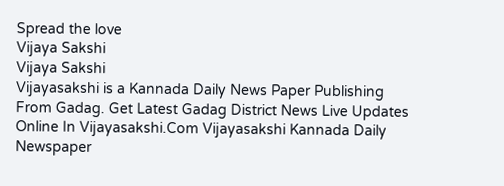Spread the love
Vijaya Sakshi
Vijaya Sakshi
Vijayasakshi is a Kannada Daily News Paper Publishing From Gadag. Get Latest Gadag District News Live Updates Online In Vijayasakshi.Com Vijayasakshi Kannada Daily Newspaper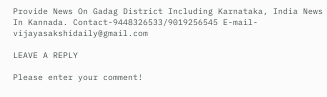Provide News On Gadag District Including Karnataka, India News In Kannada. Contact-9448326533/9019256545 E-mail-vijayasakshidaily@gmail.com

LEAVE A REPLY

Please enter your comment!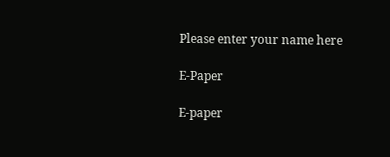Please enter your name here

E-Paper

E-paper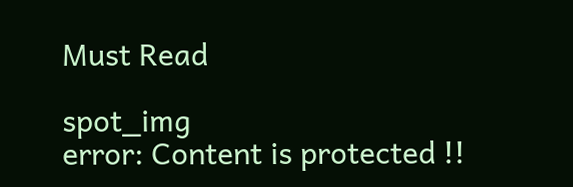Must Read

spot_img
error: Content is protected !!